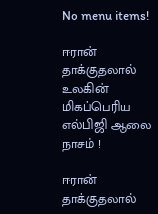No menu items!

ஈரான் தாக்குதலால் உலகின் மிகப்பெரிய எல்பிஜி ஆலை நாசம் !

ஈரான் தாக்குதலால்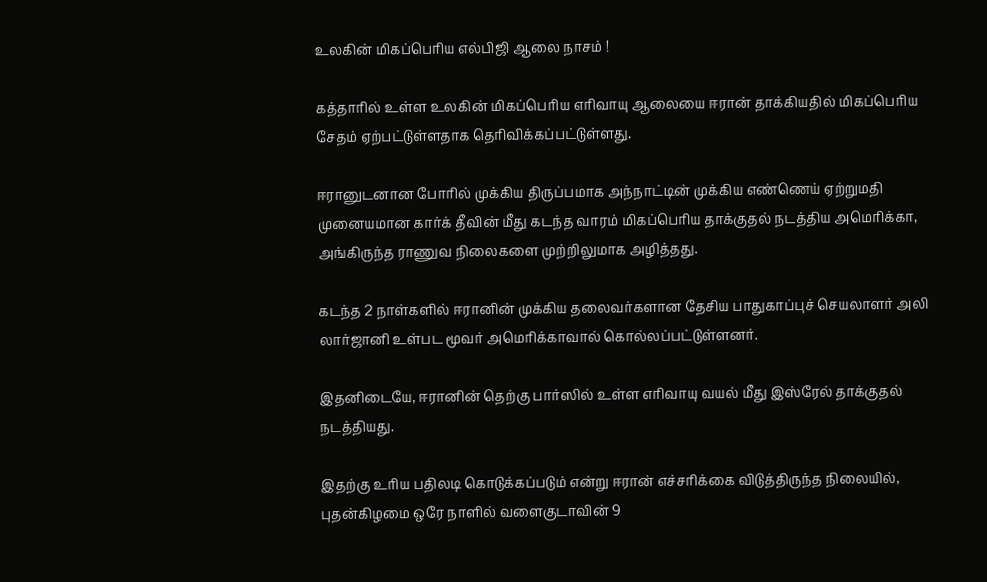உலகின் மிகப்பெரிய எல்பிஜி ஆலை நாசம் !

கத்தாரில் உள்ள உலகின் மிகப்பெரிய எரிவாயு ஆலையை ஈரான் தாக்கியதில் மிகப்பெரிய சேதம் ஏற்பட்டுள்ளதாக தெரிவிக்கப்பட்டுள்ளது.

ஈரானுடனான போரில் முக்கிய திருப்பமாக அந்நாட்டின் முக்கிய எண்ணெய் ஏற்றுமதி முனையமான கார்க் தீவின் மீது கடந்த வாரம் மிகப்பெரிய தாக்குதல் நடத்திய அமெரிக்கா, அங்கிருந்த ராணுவ நிலைகளை முற்றிலுமாக அழித்தது.

கடந்த 2 நாள்களில் ஈரானின் முக்கிய தலைவர்களான தேசிய பாதுகாப்புச் செயலாளர் அலி லார்ஜானி உள்பட மூவர் அமெரிக்காவால் கொல்லப்பட்டுள்ளனர்.

இதனிடையே, ஈரானின் தெற்கு பார்ஸில் உள்ள எரிவாயு வயல் மீது இஸ்ரேல் தாக்குதல் நடத்தியது.

இதற்கு உரிய பதிலடி கொடுக்கப்படும் என்று ஈரான் எச்சரிக்கை விடுத்திருந்த நிலையில், புதன்கிழமை ஒரே நாளில் வளைகுடாவின் 9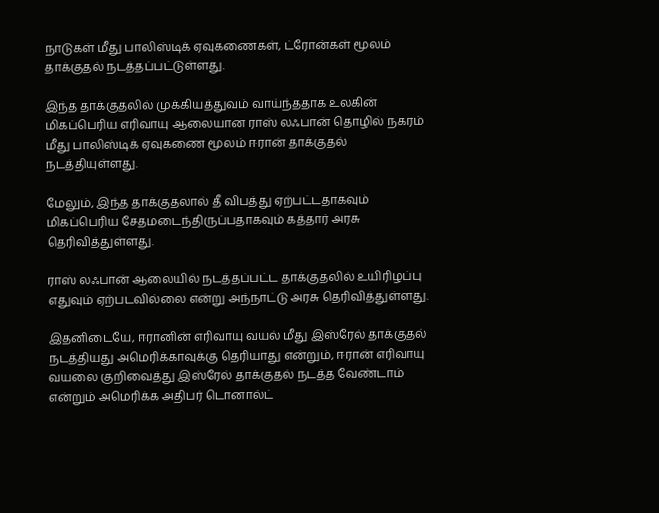நாடுகள் மீது பாலிஸ்டிக் ஏவுகணைகள், ட்ரோன்கள் மூலம் தாக்குதல் நடத்தப்பட்டுள்ளது.

இந்த தாக்குதலில் முக்கியத்துவம் வாய்ந்ததாக உலகின் மிகப்பெரிய எரிவாயு ஆலையான ராஸ் லஃபான் தொழில் நகரம் மீது பாலிஸ்டிக் ஏவுகணை மூலம் ஈரான் தாக்குதல் நடத்தியுள்ளது.

மேலும், இந்த தாக்குதலால் தீ விபத்து ஏற்பட்டதாகவும் மிகப்பெரிய சேதமடைந்திருப்பதாகவும் கத்தார் அரசு தெரிவித்துள்ளது.

ராஸ் லஃபான் ஆலையில் நடத்தப்பட்ட தாக்குதலில் உயிரிழப்பு எதுவும் ஏற்படவில்லை என்று அந்நாட்டு அரசு தெரிவித்துள்ளது.

இதனிடையே, ஈரானின் எரிவாயு வயல் மீது இஸ்ரேல் தாக்குதல் நடத்தியது அமெரிக்காவுக்கு தெரியாது என்றும், ஈரான் எரிவாயு வயலை குறிவைத்து இஸ்ரேல் தாக்குதல் நடத்த வேண்டாம் என்றும் அமெரிக்க அதிபர் டொனால்ட்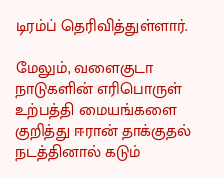டிரம்ப் தெரிவித்துள்ளார்.

மேலும், வளைகுடா நாடுகளின் எரிபொருள் உற்பத்தி மையங்களை குறித்து ஈரான் தாக்குதல் நடத்தினால் கடும்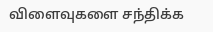விளைவுகளை சந்திக்க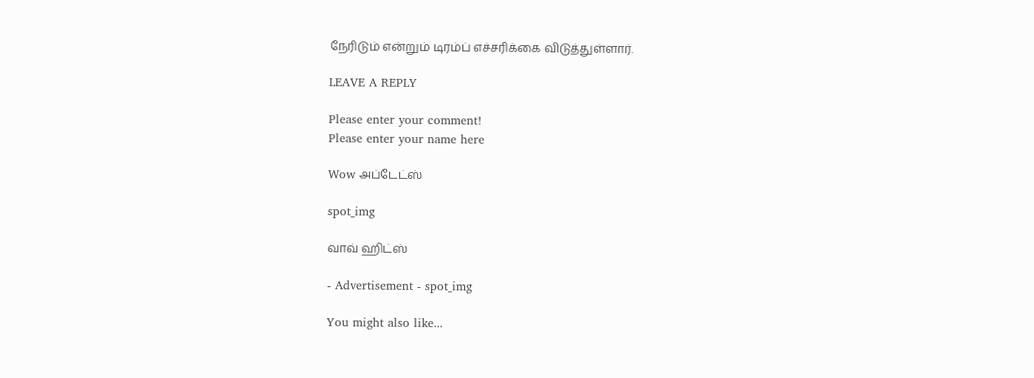நேரிடும் என்றும் டிரம்ப் எச்சரிக்கை விடுத்துள்ளார்.

LEAVE A REPLY

Please enter your comment!
Please enter your name here

Wow அப்டேட்ஸ்

spot_img

வாவ் ஹிட்ஸ்

- Advertisement - spot_img

You might also like...